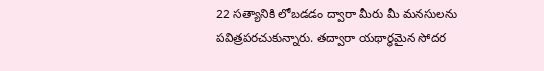22 సత్యానికి లోబడడం ద్వారా మీరు మీ మనసులను పవిత్రపరచుకున్నారు. తద్వారా యథార్ధమైన సోదర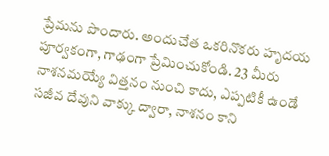ప్రేమను పొందారు. అందుచేత ఒకరినొకరు హృదయ పూర్వకంగా, గాఢంగా ప్రేమించుకోండి. 23 మీరు నాశనమయ్యే విత్తనం నుంచి కాదు, ఎప్పటికీ ఉండే సజీవ దేవుని వాక్కు ద్వారా, నాశనం కాని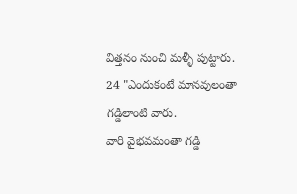విత్తనం నుంచి మళ్ళీ పుట్టారు.
24 "ఎందుకంటే మానవులంతా గడ్డిలాంటి వారు.
వారి వైభవమంతా గడ్డి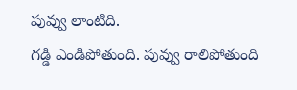పువ్వు లాంటిది.
గడ్డి ఎండిపోతుంది. పువ్వు రాలిపోతుంది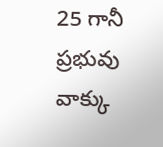25 గానీ ప్రభువు వాక్కు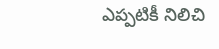ఎప్పటికీ నిలిచి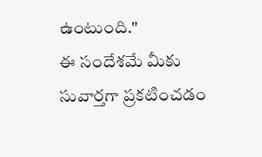ఉంటుంది."
ఈ సందేశమే మీకు సువార్తగా ప్రకటించడం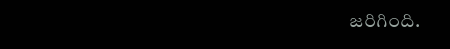జరిగింది.